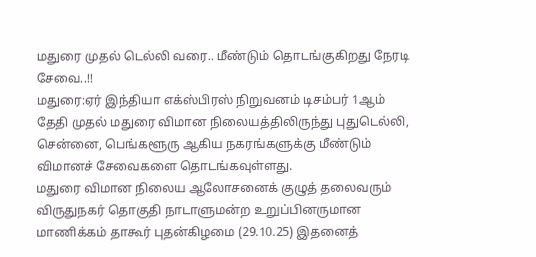மதுரை முதல் டெல்லி வரை.. மீண்டும் தொடங்குகிறது நேரடி சேவை..!!
மதுரை:ஏர் இந்தியா எக்ஸ்பிரஸ் நிறுவனம் டிசம்பர் 1ஆம் தேதி முதல் மதுரை விமான நிலையத்திலிருந்து புதுடெல்லி, சென்னை, பெங்களூரு ஆகிய நகரங்களுக்கு மீண்டும் விமானச் சேவைகளை தொடங்கவுள்ளது.
மதுரை விமான நிலைய ஆலோசனைக் குழுத் தலைவரும் விருதுநகர் தொகுதி நாடாளுமன்ற உறுப்பினருமான மாணிக்கம் தாகூர் புதன்கிழமை (29.10.25) இதனைத்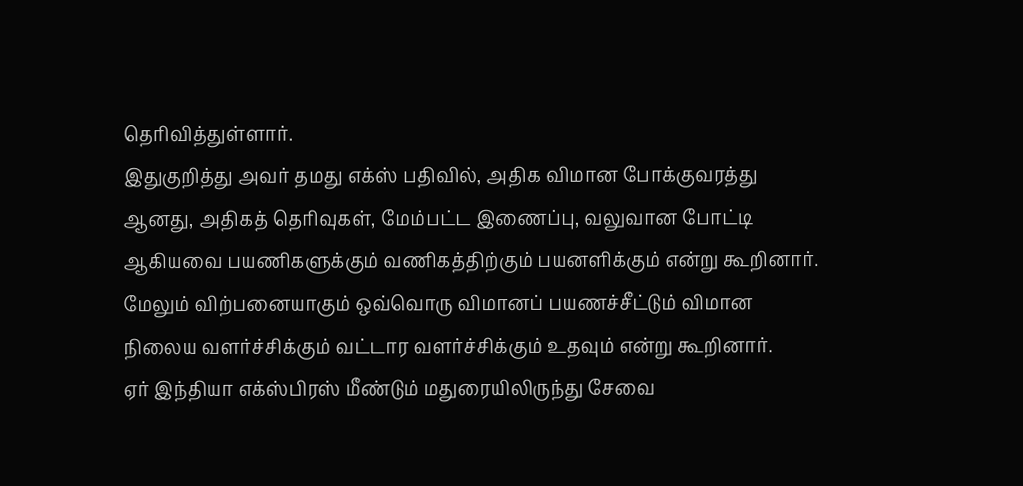தெரிவித்துள்ளார்.
இதுகுறித்து அவர் தமது எக்ஸ் பதிவில், அதிக விமான போக்குவரத்து ஆனது, அதிகத் தெரிவுகள், மேம்பட்ட இணைப்பு, வலுவான போட்டி ஆகியவை பயணிகளுக்கும் வணிகத்திற்கும் பயனளிக்கும் என்று கூறினார். மேலும் விற்பனையாகும் ஒவ்வொரு விமானப் பயணச்சீட்டும் விமான நிலைய வளர்ச்சிக்கும் வட்டார வளர்ச்சிக்கும் உதவும் என்று கூறினார்.
ஏர் இந்தியா எக்ஸ்பிரஸ் மீண்டும் மதுரையிலிருந்து சேவை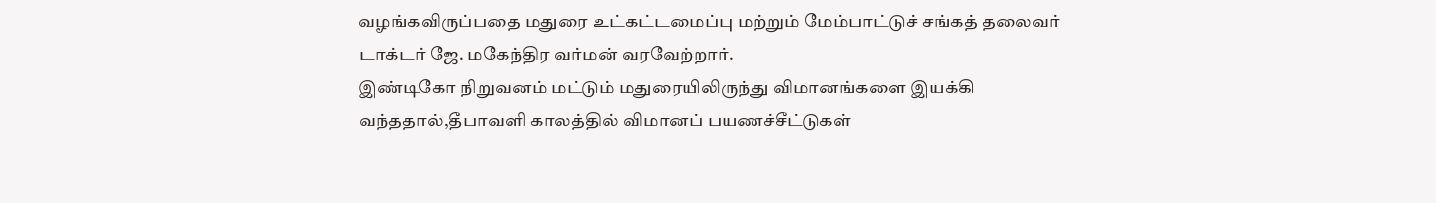வழங்கவிருப்பதை மதுரை உட்கட்டமைப்பு மற்றும் மேம்பாட்டுச் சங்கத் தலைவர் டாக்டர் ஜே. மகேந்திர வர்மன் வரவேற்றார்.
இண்டிகோ நிறுவனம் மட்டும் மதுரையிலிருந்து விமானங்களை இயக்கி வந்ததால்,தீபாவளி காலத்தில் விமானப் பயணச்சீட்டுகள்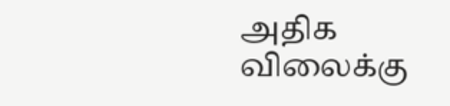அதிக விலைக்கு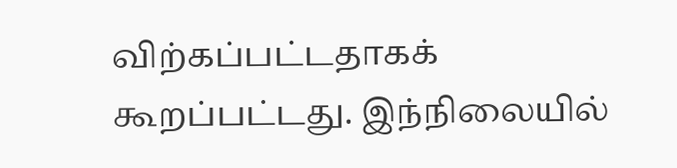விற்கப்பட்டதாகக் கூறப்பட்டது. இந்நிலையில்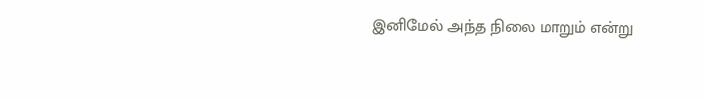இனிமேல் அந்த நிலை மாறும் என்று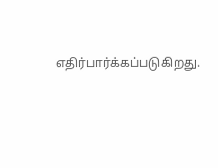எதிர்பார்க்கப்படுகிறது.